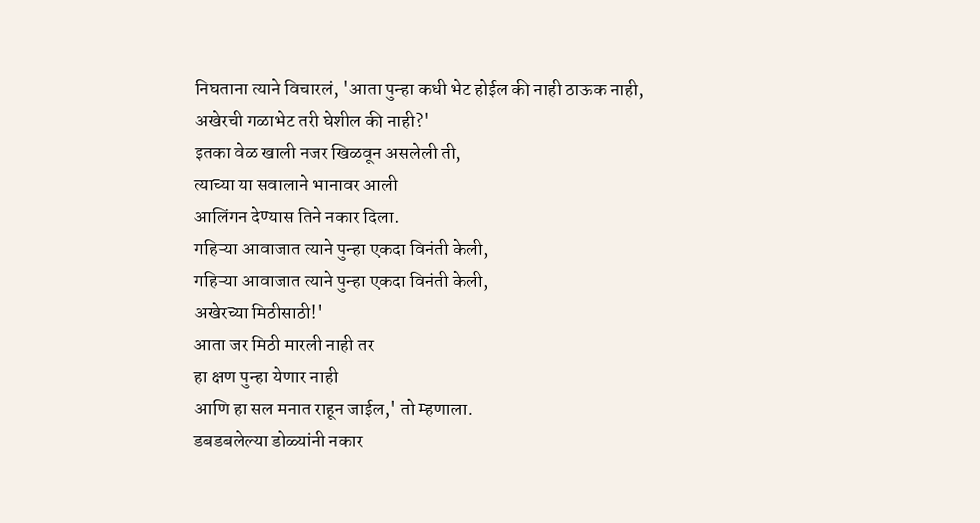निघताना त्याने विचारलं, 'आता पुन्हा कधी भेट होईल की नाही ठाऊक नाही,
अखेरची गळाभेट तरी घेशील की नाही?'
इतका वेळ खाली नजर खिळवून असलेली ती,
त्याच्या या सवालाने भानावर आली
आलिंगन देण्यास तिने नकार दिला.
गहिऱ्या आवाजात त्याने पुन्हा एकदा विनंती केली,
गहिऱ्या आवाजात त्याने पुन्हा एकदा विनंती केली,
अखेरच्या मिठीसाठी!'
आता जर मिठी मारली नाही तर
हा क्षण पुन्हा येणार नाही
आणि हा सल मनात राहून जाईल,' तो म्हणाला.
डबडबलेल्या डोळ्यांनी नकार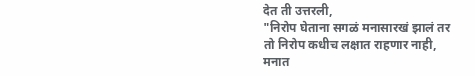देत ती उत्तरली,
"निरोप घेताना सगळं मनासारखं झालं तर
तो निरोप कधीच लक्षात राहणार नाही,
मनात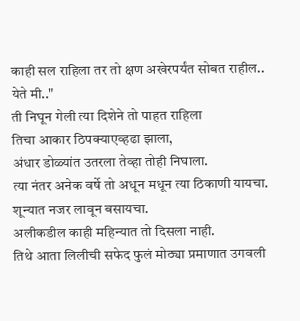काही सल राहिला तर तो क्षण अखेरपर्यंत सोबत राहील..
येते मी.."
ती निघून गेली त्या दिशेने तो पाहत राहिला
तिचा आकार ठिपक्याएव्हढा झाला,
अंधार डोळ्यांत उतरला तेव्हा तोही निघाला.
त्या नंतर अनेक वर्षे तो अधून मधून त्या ठिकाणी यायचा.
शून्यात नजर लावून बसायचा.
अलीकडील काही महिन्यात तो दिसला नाही.
तिथे आता लिलीची सफेद फुलं मोठ्या प्रमाणात उगवली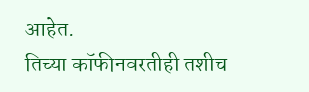आहेत.
तिच्या कॉफीनवरतीही तशीच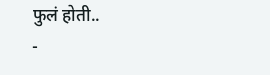फुलं होती..
-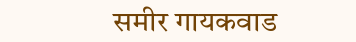समीर गायकवाड